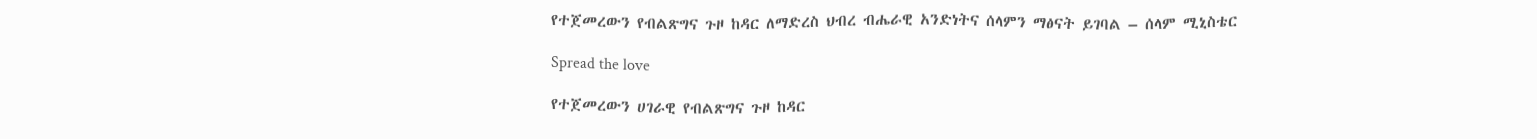የተጀመረውን የብልጽግና ጉዞ ከዳር ለማድረስ ህብረ ብሔራዊ አንድነትና ሰላምን ማፅናት ይገባል – ሰላም ሚኒስቴር

Spread the love

የተጀመረውን ሀገራዊ የብልጽግና ጉዞ ከዳር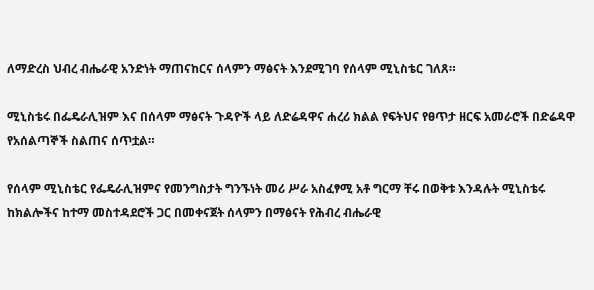ለማድረስ ህብረ ብሔራዊ አንድነት ማጠናከርና ሰላምን ማፅናት እንደሚገባ የሰላም ሚኒስቴር ገለጸ።

ሚኒስቴሩ በፌዴራሊዝም እና በሰላም ማፅናት ጉዳዮች ላይ ለድሬዳዋና ሐረሪ ክልል የፍትህና የፀጥታ ዘርፍ አመራሮች በድሬዳዋ የአሰልጣኞች ስልጠና ሰጥቷል።

የሰላም ሚኒስቴር የፌዴራሊዝምና የመንግስታት ግንኙነት መሪ ሥራ አስፈፃሚ አቶ ግርማ ቸሩ በወቅቱ እንዳሉት ሚኒስቴሩ ከክልሎችና ከተማ መስተዳደሮች ጋር በመቀናጀት ሰላምን በማፅናት የሕብረ ብሔራዊ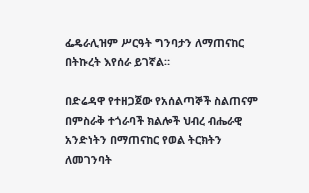ፌዴራሊዝም ሥርዓት ግንባታን ለማጠናከር በትኩረት እየሰራ ይገኛል።

በድሬዳዋ የተዘጋጀው የአሰልጣኞች ስልጠናም በምስራቅ ተጎራባች ክልሎች ህብረ ብሔራዊ አንድነትን በማጠናከር የወል ትርክትን ለመገንባት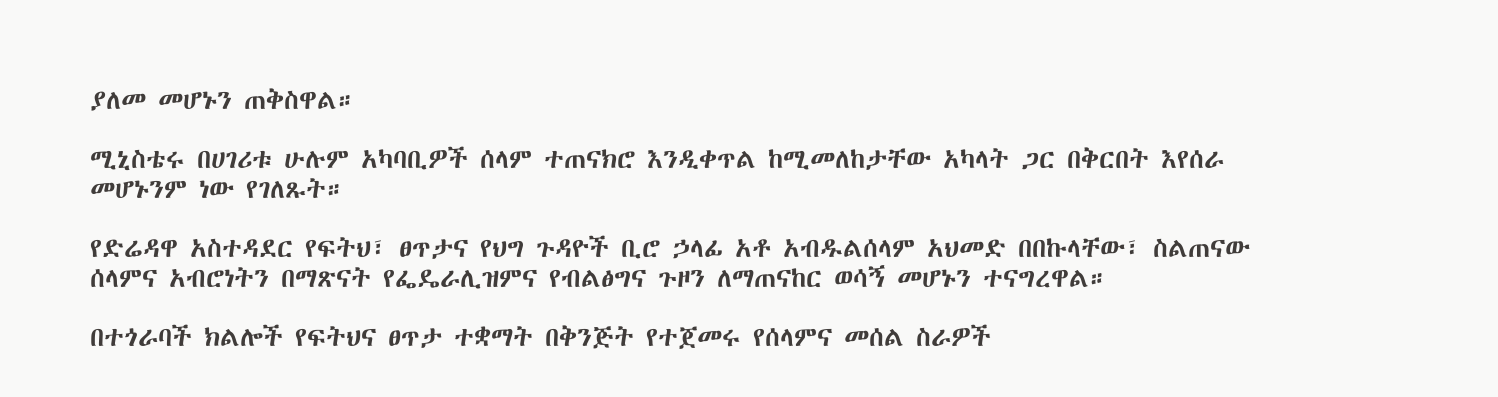ያለመ መሆኑን ጠቅስዋል።

ሚኒስቴሩ በሀገሪቱ ሁሉም አካባቢዎች ሰላም ተጠናክሮ እንዲቀጥል ከሚመለከታቸው አካላት ጋር በቅርበት እየሰራ መሆኑንም ነው የገለጹት።

የድሬዳዋ አስተዳደር የፍትህ፣ ፀጥታና የህግ ጉዳዮች ቢሮ ኃላፊ አቶ አብዱልሰላም አህመድ በበኩላቸው፣ ስልጠናው ሰላምና አብሮነትን በማጽናት የፌዴራሊዝምና የብልፅግና ጉዞን ለማጠናከር ወሳኝ መሆኑን ተናግረዋል።

በተጎራባች ክልሎች የፍትህና ፀጥታ ተቋማት በቅንጅት የተጀመሩ የሰላምና መሰል ስራዎች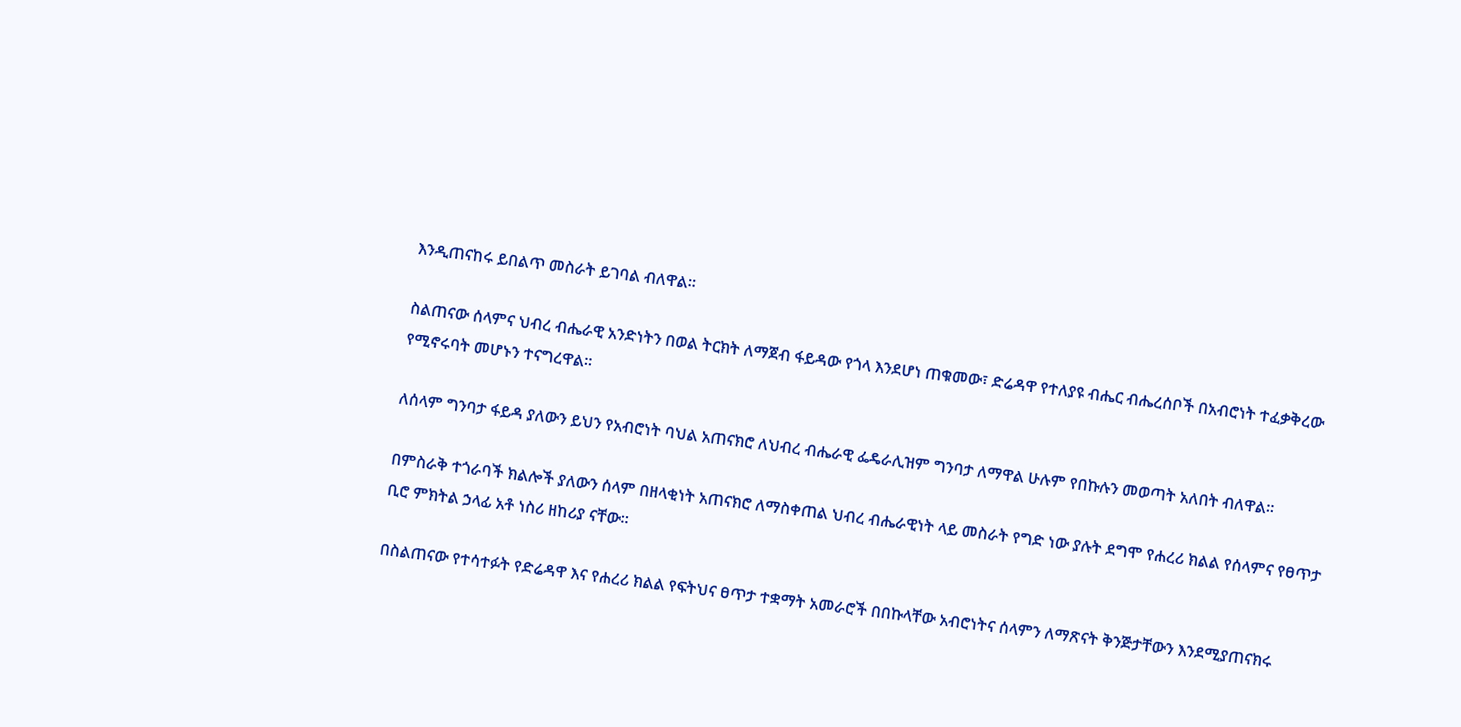እንዲጠናከሩ ይበልጥ መስራት ይገባል ብለዋል።

ስልጠናው ሰላምና ህብረ ብሔራዊ አንድነትን በወል ትርክት ለማጀብ ፋይዳው የጎላ እንደሆነ ጠቁመው፣ ድሬዳዋ የተለያዩ ብሔር ብሔረሰቦች በአብሮነት ተፈቃቅረው የሚኖሩባት መሆኑን ተናግረዋል።

ለሰላም ግንባታ ፋይዳ ያለውን ይህን የአብሮነት ባህል አጠናክሮ ለህብረ ብሔራዊ ፌዴራሊዝም ግንባታ ለማዋል ሁሉም የበኩሉን መወጣት አለበት ብለዋል።

በምስራቅ ተጎራባች ክልሎች ያለውን ሰላም በዘላቂነት አጠናክሮ ለማስቀጠል ህብረ ብሔራዊነት ላይ መስራት የግድ ነው ያሉት ደግሞ የሐረሪ ክልል የሰላምና የፀጥታ ቢሮ ምክትል ኃላፊ አቶ ነስሪ ዘከሪያ ናቸው።

በስልጠናው የተሳተፉት የድሬዳዋ እና የሐረሪ ክልል የፍትህና ፀጥታ ተቋማት አመራሮች በበኩላቸው አብሮነትና ሰላምን ለማጽናት ቅንጅታቸውን እንደሚያጠናክሩ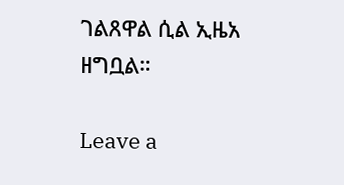ገልጸዋል ሲል ኢዜአ ዘግቧል።

Leave a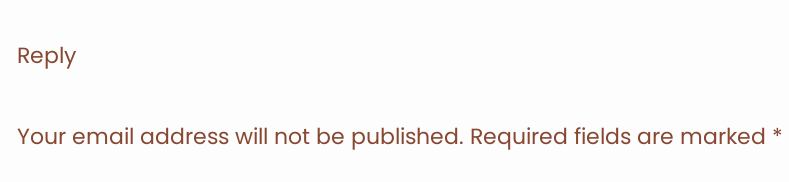Reply

Your email address will not be published. Required fields are marked *